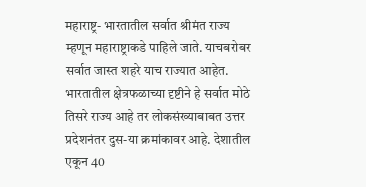महाराष्ट्र- भारतातील सर्वात श्रीमंत राज्य म्हणून महाराष्ट्राकडे पाहिले जाते. याचबरोबर सर्वात जास्त शहरे याच राज्यात आहेत. भारतातील क्षेत्रफळाच्या दृष्टीने हे सर्वात मोठे तिसरे राज्य आहे तर लोकसंख्याबाबत उत्तर प्रदेशनंतर दुस-या क्रमांकावर आहे. देशातील एकून 40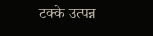टक्के उत्पन्न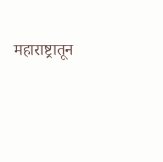महाराष्ट्रातून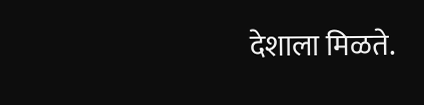देशाला मिळते.